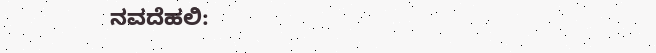ನವದೆಹಲಿ: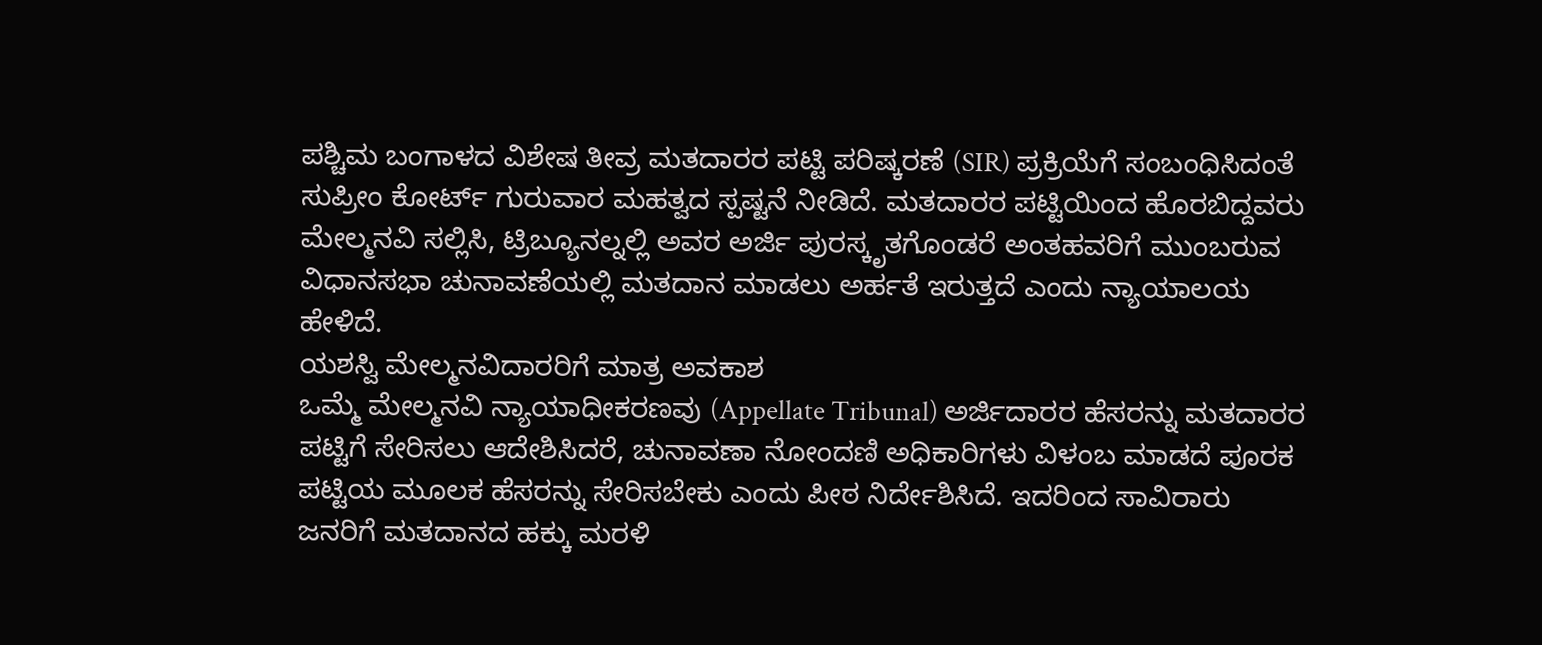ಪಶ್ಚಿಮ ಬಂಗಾಳದ ವಿಶೇಷ ತೀವ್ರ ಮತದಾರರ ಪಟ್ಟಿ ಪರಿಷ್ಕರಣೆ (SIR) ಪ್ರಕ್ರಿಯೆಗೆ ಸಂಬಂಧಿಸಿದಂತೆ ಸುಪ್ರೀಂ ಕೋರ್ಟ್ ಗುರುವಾರ ಮಹತ್ವದ ಸ್ಪಷ್ಟನೆ ನೀಡಿದೆ. ಮತದಾರರ ಪಟ್ಟಿಯಿಂದ ಹೊರಬಿದ್ದವರು ಮೇಲ್ಮನವಿ ಸಲ್ಲಿಸಿ, ಟ್ರಿಬ್ಯೂನಲ್ನಲ್ಲಿ ಅವರ ಅರ್ಜಿ ಪುರಸ್ಕೃತಗೊಂಡರೆ ಅಂತಹವರಿಗೆ ಮುಂಬರುವ ವಿಧಾನಸಭಾ ಚುನಾವಣೆಯಲ್ಲಿ ಮತದಾನ ಮಾಡಲು ಅರ್ಹತೆ ಇರುತ್ತದೆ ಎಂದು ನ್ಯಾಯಾಲಯ ಹೇಳಿದೆ.
ಯಶಸ್ವಿ ಮೇಲ್ಮನವಿದಾರರಿಗೆ ಮಾತ್ರ ಅವಕಾಶ
ಒಮ್ಮೆ ಮೇಲ್ಮನವಿ ನ್ಯಾಯಾಧೀಕರಣವು (Appellate Tribunal) ಅರ್ಜಿದಾರರ ಹೆಸರನ್ನು ಮತದಾರರ ಪಟ್ಟಿಗೆ ಸೇರಿಸಲು ಆದೇಶಿಸಿದರೆ, ಚುನಾವಣಾ ನೋಂದಣಿ ಅಧಿಕಾರಿಗಳು ವಿಳಂಬ ಮಾಡದೆ ಪೂರಕ ಪಟ್ಟಿಯ ಮೂಲಕ ಹೆಸರನ್ನು ಸೇರಿಸಬೇಕು ಎಂದು ಪೀಠ ನಿರ್ದೇಶಿಸಿದೆ. ಇದರಿಂದ ಸಾವಿರಾರು ಜನರಿಗೆ ಮತದಾನದ ಹಕ್ಕು ಮರಳಿ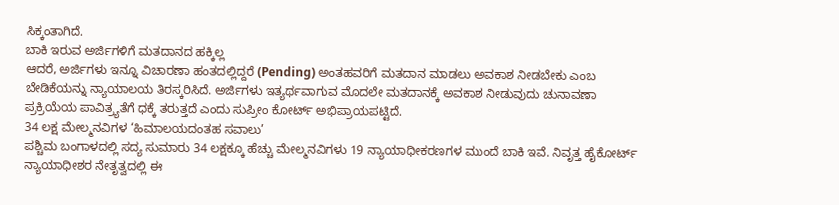ಸಿಕ್ಕಂತಾಗಿದೆ.
ಬಾಕಿ ಇರುವ ಅರ್ಜಿಗಳಿಗೆ ಮತದಾನದ ಹಕ್ಕಿಲ್ಲ
ಆದರೆ, ಅರ್ಜಿಗಳು ಇನ್ನೂ ವಿಚಾರಣಾ ಹಂತದಲ್ಲಿದ್ದರೆ (Pending) ಅಂತಹವರಿಗೆ ಮತದಾನ ಮಾಡಲು ಅವಕಾಶ ನೀಡಬೇಕು ಎಂಬ ಬೇಡಿಕೆಯನ್ನು ನ್ಯಾಯಾಲಯ ತಿರಸ್ಕರಿಸಿದೆ. ಅರ್ಜಿಗಳು ಇತ್ಯರ್ಥವಾಗುವ ಮೊದಲೇ ಮತದಾನಕ್ಕೆ ಅವಕಾಶ ನೀಡುವುದು ಚುನಾವಣಾ ಪ್ರಕ್ರಿಯೆಯ ಪಾವಿತ್ರ್ಯತೆಗೆ ಧಕ್ಕೆ ತರುತ್ತದೆ ಎಂದು ಸುಪ್ರೀಂ ಕೋರ್ಟ್ ಅಭಿಪ್ರಾಯಪಟ್ಟಿದೆ.
34 ಲಕ್ಷ ಮೇಲ್ಮನವಿಗಳ ‘ಹಿಮಾಲಯದಂತಹ ಸವಾಲು’
ಪಶ್ಚಿಮ ಬಂಗಾಳದಲ್ಲಿ ಸದ್ಯ ಸುಮಾರು 34 ಲಕ್ಷಕ್ಕೂ ಹೆಚ್ಚು ಮೇಲ್ಮನವಿಗಳು 19 ನ್ಯಾಯಾಧೀಕರಣಗಳ ಮುಂದೆ ಬಾಕಿ ಇವೆ. ನಿವೃತ್ತ ಹೈಕೋರ್ಟ್ ನ್ಯಾಯಾಧೀಶರ ನೇತೃತ್ವದಲ್ಲಿ ಈ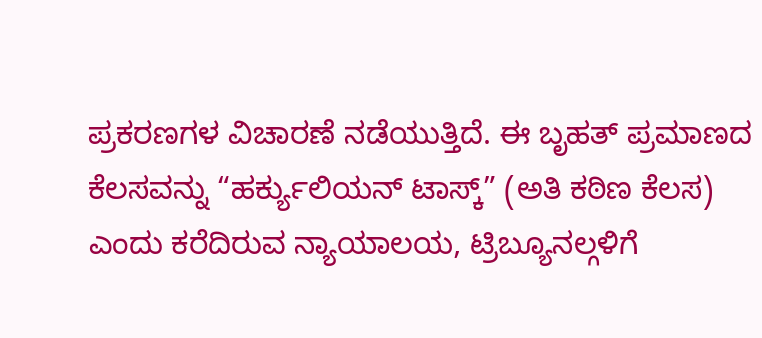ಪ್ರಕರಣಗಳ ವಿಚಾರಣೆ ನಡೆಯುತ್ತಿದೆ. ಈ ಬೃಹತ್ ಪ್ರಮಾಣದ ಕೆಲಸವನ್ನು “ಹರ್ಕ್ಯುಲಿಯನ್ ಟಾಸ್ಕ್” (ಅತಿ ಕಠಿಣ ಕೆಲಸ) ಎಂದು ಕರೆದಿರುವ ನ್ಯಾಯಾಲಯ, ಟ್ರಿಬ್ಯೂನಲ್ಗಳಿಗೆ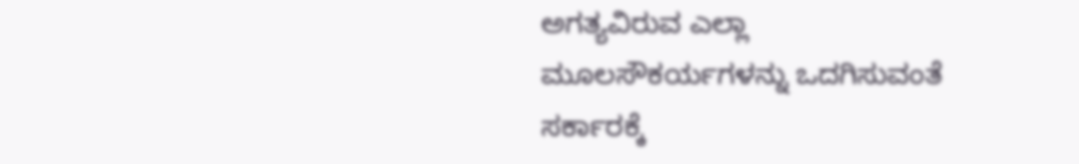ಅಗತ್ಯವಿರುವ ಎಲ್ಲಾ ಮೂಲಸೌಕರ್ಯಗಳನ್ನು ಒದಗಿಸುವಂತೆ ಸರ್ಕಾರಕ್ಕೆ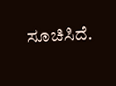ಸೂಚಿಸಿದೆ.